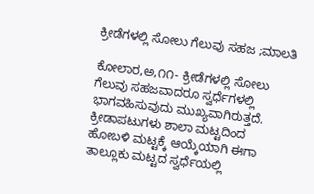ಕ್ರೀಡೆಗಳಲ್ಲಿ ಸೋಲು ಗೆಲುವು ಸಹಜ ;ಮಾಲತಿ

ಕೋಲಾರ,ಅ,೧೧- ಕ್ರೀಡೆಗಳಲ್ಲಿ ಸೋಲು ಗೆಲುವು ಸಹಜವಾದರೂ ಸ್ವರ್ಧೆಗಳಲ್ಲಿ ಭಾಗವಹಿಸುವುದು ಮುಖ್ಯವಾಗಿರುತ್ತದೆ. ಕ್ರೀಡಾಪಟುಗಳು ಶಾಲಾ ಮಟ್ಟದಿಂದ ಹೋಬಳಿ ಮಟ್ಟಕ್ಕೆ ಆಯ್ಕೆಯಾಗಿ ಈಗಾ ತಾಲ್ಲೂಕು ಮಟ್ಟದ ಸ್ವರ್ಧೆಯಲ್ಲಿ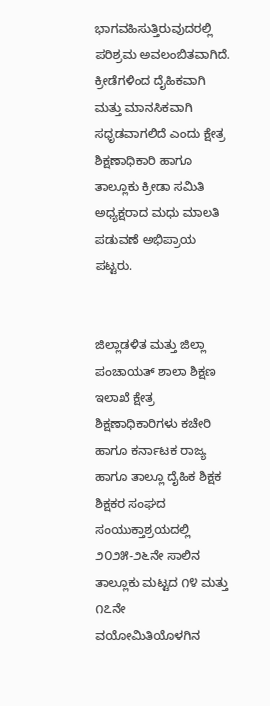ಭಾಗವಹಿಸುತ್ತಿರುವುದರಲ್ಲಿ ಪರಿಶ್ರಮ ಅವಲಂಬಿತವಾಗಿದೆ. ಕ್ರೀಡೆಗಳಿಂದ ದೈಹಿಕವಾಗಿ ಮತ್ತು ಮಾನಸಿಕವಾಗಿ ಸಧೃಡವಾಗಲಿದೆ ಎಂದು ಕ್ಷೇತ್ರ ಶಿಕ್ಷಣಾಧಿಕಾರಿ ಹಾಗೂ ತಾಲ್ಲೂಕು ಕ್ರೀಡಾ ಸಮಿತಿ ಅಧ್ಯಕ್ಷರಾದ ಮಧು ಮಾಲತಿ ಪಡುವಣೆ ಅಭಿಪ್ರಾಯ ಪಟ್ಟರು.


ಜಿಲ್ಲಾಡಳಿತ ಮತ್ತು ಜಿಲ್ಲಾ ಪಂಚಾಯತ್ ಶಾಲಾ ಶಿಕ್ಷಣ ಇಲಾಖೆ ಕ್ಷೇತ್ರ ಶಿಕ್ಷಣಾಧಿಕಾರಿಗಳು ಕಚೇರಿ ಹಾಗೂ ಕರ್ನಾಟಕ ರಾಜ್ಯ ಹಾಗೂ ತಾಲ್ಲೂ ದೈಹಿಕ ಶಿಕ್ಷಕ ಶಿಕ್ಷಕರ ಸಂಘದ ಸಂಯುಕ್ತಾಶ್ರಯದಲ್ಲಿ ೨೦೨೫-೨೬ನೇ ಸಾಲಿನ ತಾಲ್ಲೂಕು ಮಟ್ಟದ ೧೪ ಮತ್ತು ೧೭ನೇ ವಯೋಮಿತಿಯೊಳಗಿನ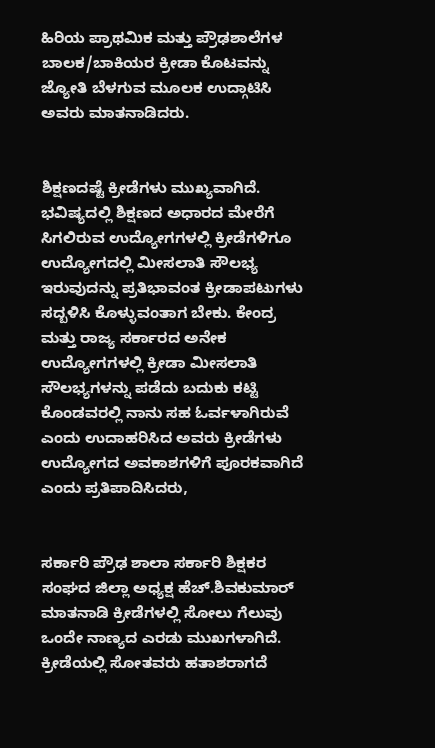ಹಿರಿಯ ಪ್ರಾಥಮಿಕ ಮತ್ತು ಪ್ರೌಢಶಾಲೆಗಳ ಬಾಲಕ/ಬಾಕಿಯರ ಕ್ರೀಡಾ ಕೊಟವನ್ನು ಜ್ಯೋತಿ ಬೆಳಗುವ ಮೂಲಕ ಉದ್ಗಾಟಿಸಿ ಅವರು ಮಾತನಾಡಿದರು.


ಶಿಕ್ಷಣದಷ್ಟೆ ಕ್ರೀಡೆಗಳು ಮುಖ್ಯವಾಗಿದೆ. ಭವಿಷ್ಯದಲ್ಲಿ ಶಿಕ್ಷಣದ ಅಧಾರದ ಮೇರೆಗೆ ಸಿಗಲಿರುವ ಉದ್ಯೋಗಗಳಲ್ಲಿ ಕ್ರೀಡೆಗಳಿಗೂ ಉದ್ಯೋಗದಲ್ಲಿ ಮೀಸಲಾತಿ ಸೌಲಭ್ಯ ಇರುವುದನ್ನು ಪ್ರತಿಭಾವಂತ ಕ್ರೀಡಾಪಟುಗಳು ಸದ್ಬಳಿಸಿ ಕೊಳ್ಳುವಂತಾಗ ಬೇಕು. ಕೇಂದ್ರ ಮತ್ತು ರಾಜ್ಯ ಸರ್ಕಾರದ ಅನೇಕ ಉದ್ಯೋಗಗಳಲ್ಲಿ ಕ್ರೀಡಾ ಮೀಸಲಾತಿ ಸೌಲಭ್ಯಗಳನ್ನು ಪಡೆದು ಬದುಕು ಕಟ್ಟಿ ಕೊಂಡವರಲ್ಲಿ ನಾನು ಸಹ ಓರ್ವಳಾಗಿರುವೆ ಎಂದು ಉದಾಹರಿಸಿದ ಅವರು ಕ್ರೀಡೆಗಳು ಉದ್ಯೋಗದ ಅವಕಾಶಗಳಿಗೆ ಪೂರಕವಾಗಿದೆ ಎಂದು ಪ್ರತಿಪಾದಿಸಿದರು,


ಸರ್ಕಾರಿ ಪ್ರೌಢ ಶಾಲಾ ಸರ್ಕಾರಿ ಶಿಕ್ಷಕರ ಸಂಘದ ಜಿಲ್ಲಾ ಅಧ್ಯಕ್ಷ ಹೆಚ್.ಶಿವಕುಮಾರ್ ಮಾತನಾಡಿ ಕ್ರೀಡೆಗಳಲ್ಲಿ ಸೋಲು ಗೆಲುವು ಒಂದೇ ನಾಣ್ಯದ ಎರಡು ಮುಖಗಳಾಗಿದೆ. ಕ್ರೀಡೆಯಲ್ಲಿ ಸೋತವರು ಹತಾಶರಾಗದೆ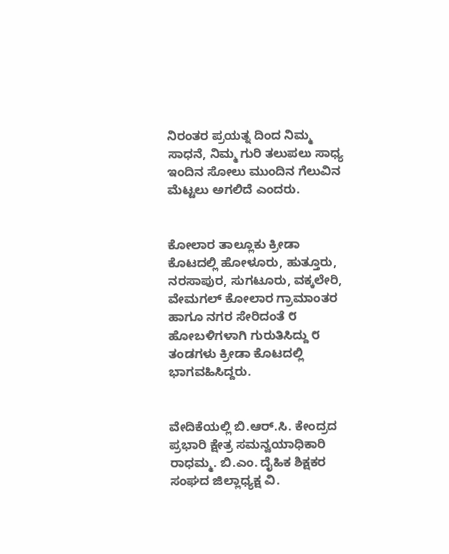ನಿರಂತರ ಪ್ರಯತ್ನ ದಿಂದ ನಿಮ್ಮ ಸಾಧನೆ, ನಿಮ್ಮ ಗುರಿ ತಲುಪಲು ಸಾಧ್ಯ ಇಂದಿನ ಸೋಲು ಮುಂದಿನ ಗೆಲುವಿನ ಮೆಟ್ಟಲು ಅಗಲಿದೆ ಎಂದರು.


ಕೋಲಾರ ತಾಲ್ಲೂಕು ಕ್ರೀಡಾ ಕೊಟದಲ್ಲಿ ಹೋಳೂರು, ಹುತ್ತೂರು, ನರಸಾಪುರ, ಸುಗಟೂರು, ವಕ್ಕಲೇರಿ, ವೇಮಗಲ್ ಕೋಲಾರ ಗ್ರಾಮಾಂತರ ಹಾಗೂ ನಗರ ಸೇರಿದಂತೆ ೮ ಹೋಬಳಿಗಳಾಗಿ ಗುರುತಿಸಿದ್ದು ೮ ತಂಡಗಳು ಕ್ರೀಡಾ ಕೊಟದಲ್ಲಿ ಭಾಗವಹಿಸಿದ್ದರು.


ವೇದಿಕೆಯಲ್ಲಿ ಬಿ.ಆರ್.ಸಿ. ಕೇಂದ್ರದ ಪ್ರಭಾರಿ ಕ್ಷೇತ್ರ ಸಮನ್ವಯಾಧಿಕಾರಿ ರಾಧಮ್ಮ. ಬಿ.ಎಂ. ದೈಹಿಕ ಶಿಕ್ಷಕರ ಸಂಘದ ಜಿಲ್ಲಾಧ್ಯಕ್ಷ ವಿ.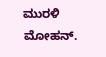ಮುರಳಿ ಮೋಹನ್.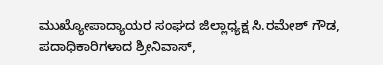ಮುಖ್ಯೋಪಾದ್ಯಾಯರ ಸಂಘದ ಜಿಲ್ಲಾಧ್ಯಕ್ಷ ಸಿ.ರಮೇಶ್ ಗೌಡ, ಪದಾಧಿಕಾರಿಗಳಾದ ಶ್ರೀನಿವಾಸ್,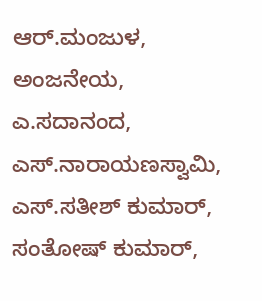ಆರ್.ಮಂಜುಳ, ಅಂಜನೇಯ, ಎ.ಸದಾನಂದ, ಎಸ್.ನಾರಾಯಣಸ್ವಾಮಿ, ಎಸ್.ಸತೀಶ್ ಕುಮಾರ್, ಸಂತೋಷ್ ಕುಮಾರ್,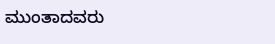ಮುಂತಾದವರು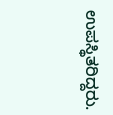ಉಪಸ್ಥಿತರಿದ್ದರು.